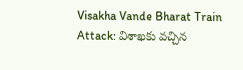Visakha Vande Bharat Train Attack: విశాఖకు వచ్చిన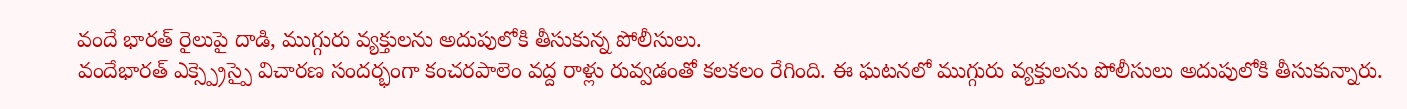వందే భారత్ రైలుపై దాడి, ముగ్గురు వ్యక్తులను అదుపులోకి తీసుకున్న పోలీసులు.
వందేభారత్ ఎక్స్ప్రెస్పై విచారణ సందర్భంగా కంచరపాలెం వద్ద రాళ్లు రువ్వడంతో కలకలం రేగింది. ఈ ఘటనలో ముగ్గురు వ్యక్తులను పోలీసులు అదుపులోకి తీసుకున్నారు.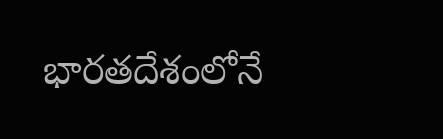భారతదేశంలోనే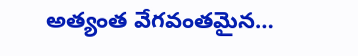అత్యంత వేగవంతమైన…